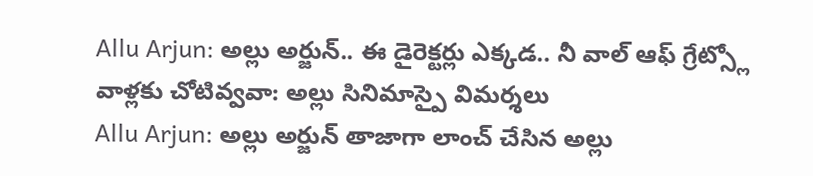Allu Arjun: అల్లు అర్జున్.. ఈ డైరెక్టర్లు ఎక్కడ.. నీ వాల్ ఆఫ్ గ్రేట్స్లో వాళ్లకు చోటివ్వవా: అల్లు సినిమాస్పై విమర్శలు
Allu Arjun: అల్లు అర్జున్ తాజాగా లాంచ్ చేసిన అల్లు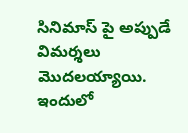సినిమాస్ పై అప్పుడే విమర్శలు మొదలయ్యాయి. ఇందులో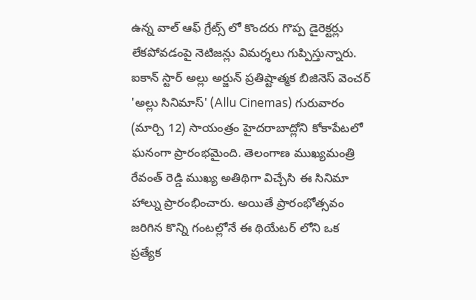ఉన్న వాల్ ఆఫ్ గ్రేట్స్ లో కొందరు గొప్ప డైరెక్టర్లు లేకపోవడంపై నెటిజన్లు విమర్శలు గుప్పిస్తున్నారు.
ఐకాన్ స్టార్ అల్లు అర్జున్ ప్రతిష్టాత్మక బిజినెస్ వెంచర్ 'అల్లు సినిమాస్' (Allu Cinemas) గురువారం (మార్చి 12) సాయంత్రం హైదరాబాద్లోని కోకాపేటలో ఘనంగా ప్రారంభమైంది. తెలంగాణ ముఖ్యమంత్రి రేవంత్ రెడ్డి ముఖ్య అతిథిగా విచ్చేసి ఈ సినిమా హాల్ను ప్రారంభించారు. అయితే ప్రారంభోత్సవం జరిగిన కొన్ని గంటల్లోనే ఈ థియేటర్ లోని ఒక ప్రత్యేక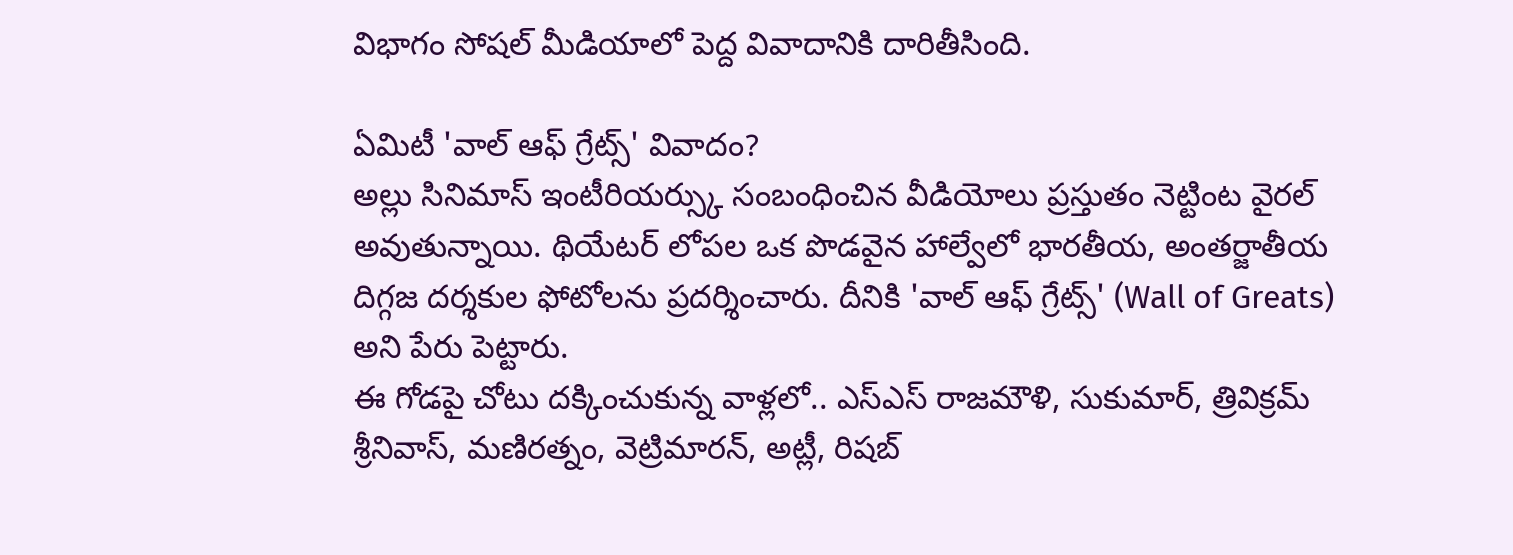విభాగం సోషల్ మీడియాలో పెద్ద వివాదానికి దారితీసింది.

ఏమిటీ 'వాల్ ఆఫ్ గ్రేట్స్' వివాదం?
అల్లు సినిమాస్ ఇంటీరియర్స్కు సంబంధించిన వీడియోలు ప్రస్తుతం నెట్టింట వైరల్ అవుతున్నాయి. థియేటర్ లోపల ఒక పొడవైన హాల్వేలో భారతీయ, అంతర్జాతీయ దిగ్గజ దర్శకుల ఫోటోలను ప్రదర్శించారు. దీనికి 'వాల్ ఆఫ్ గ్రేట్స్' (Wall of Greats) అని పేరు పెట్టారు.
ఈ గోడపై చోటు దక్కించుకున్న వాళ్లలో.. ఎస్ఎస్ రాజమౌళి, సుకుమార్, త్రివిక్రమ్ శ్రీనివాస్, మణిరత్నం, వెట్రిమారన్, అట్లీ, రిషబ్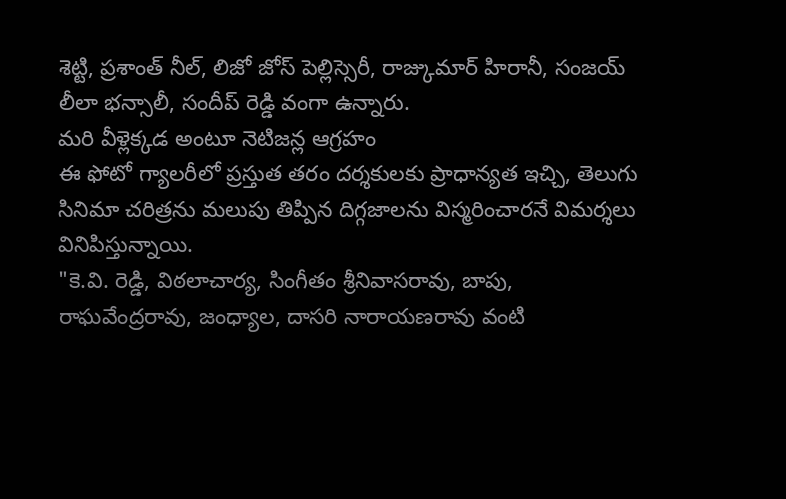శెట్టి, ప్రశాంత్ నీల్, లిజో జోస్ పెల్లిస్సెరీ, రాజ్కుమార్ హిరానీ, సంజయ్ లీలా భన్సాలీ, సందీప్ రెడ్డి వంగా ఉన్నారు.
మరి వీళ్లెక్కడ అంటూ నెటిజన్ల ఆగ్రహం
ఈ ఫోటో గ్యాలరీలో ప్రస్తుత తరం దర్శకులకు ప్రాధాన్యత ఇచ్చి, తెలుగు సినిమా చరిత్రను మలుపు తిప్పిన దిగ్గజాలను విస్మరించారనే విమర్శలు వినిపిస్తున్నాయి.
"కె.వి. రెడ్డి, విఠలాచార్య, సింగీతం శ్రీనివాసరావు, బాపు, రాఘవేంద్రరావు, జంధ్యాల, దాసరి నారాయణరావు వంటి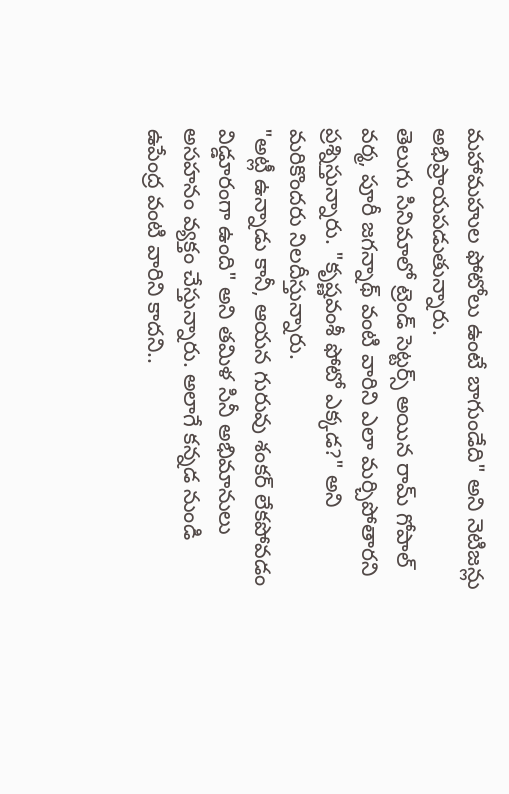మహామహుల ఫోటోలు ఉంటే బాగుండేది" అని నెటిజన్లు అభిప్రాయపడుతున్నారు.
తెలుగు సినిమాలో ట్రెండ్ సెట్టర్స్ అయిన రామ్ గోపాల్ వర్మ, పూరీ జగన్నాథ్ వంటి వారిని ఎలా మర్చిపోతారని ప్రశ్నిస్తున్నారు. "కృష్ణవంశీ ఫోటో ఎక్కడ?" అని మరికొందరు నిలదీస్తున్నారు.
"అట్లీ ఉన్నాడు కానీ, ఆయన గురువు శంకర్ లేకపోవడం విడ్డూరంగా ఉంది" అని తమిళ సినీ అభిమానులు అసహనం వ్యక్తం చేస్తున్నారు. అలాగే కన్నడ నుండి ఉపేంద్ర వంటి వారిని కాదని..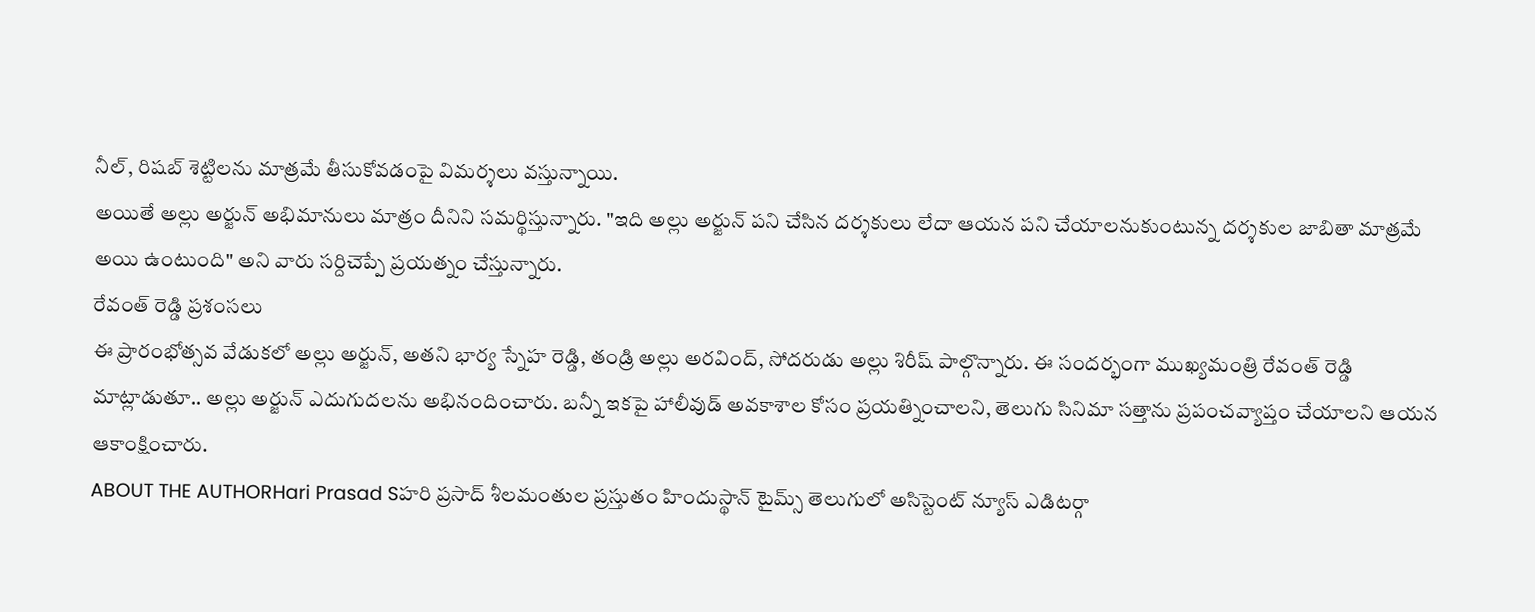నీల్, రిషబ్ శెట్టిలను మాత్రమే తీసుకోవడంపై విమర్శలు వస్తున్నాయి.
అయితే అల్లు అర్జున్ అభిమానులు మాత్రం దీనిని సమర్థిస్తున్నారు. "ఇది అల్లు అర్జున్ పని చేసిన దర్శకులు లేదా ఆయన పని చేయాలనుకుంటున్న దర్శకుల జాబితా మాత్రమే అయి ఉంటుంది" అని వారు సర్దిచెప్పే ప్రయత్నం చేస్తున్నారు.
రేవంత్ రెడ్డి ప్రశంసలు
ఈ ప్రారంభోత్సవ వేడుకలో అల్లు అర్జున్, అతని భార్య స్నేహ రెడ్డి, తండ్రి అల్లు అరవింద్, సోదరుడు అల్లు శిరీష్ పాల్గొన్నారు. ఈ సందర్భంగా ముఖ్యమంత్రి రేవంత్ రెడ్డి మాట్లాడుతూ.. అల్లు అర్జున్ ఎదుగుదలను అభినందించారు. బన్నీ ఇకపై హాలీవుడ్ అవకాశాల కోసం ప్రయత్నించాలని, తెలుగు సినిమా సత్తాను ప్రపంచవ్యాప్తం చేయాలని ఆయన ఆకాంక్షించారు.
ABOUT THE AUTHORHari Prasad Sహరి ప్రసాద్ శీలమంతుల ప్రస్తుతం హిందుస్థాన్ టైమ్స్ తెలుగులో అసిస్టెంట్ న్యూస్ ఎడిటర్గా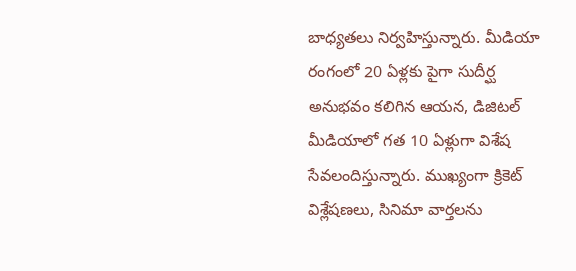బాధ్యతలు నిర్వహిస్తున్నారు. మీడియా రంగంలో 20 ఏళ్లకు పైగా సుదీర్ఘ అనుభవం కలిగిన ఆయన, డిజిటల్ మీడియాలో గత 10 ఏళ్లుగా విశేష సేవలందిస్తున్నారు. ముఖ్యంగా క్రికెట్ విశ్లేషణలు, సినిమా వార్తలను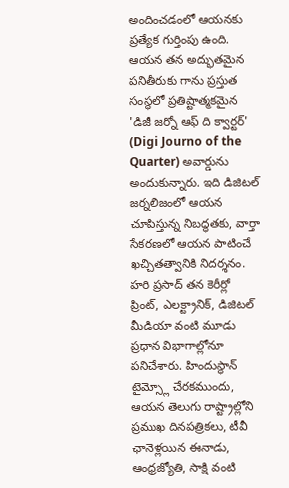అందించడంలో ఆయనకు ప్రత్యేక గుర్తింపు ఉంది. ఆయన తన అద్భుతమైన పనితీరుకు గాను ప్రస్తుత సంస్థలో ప్రతిష్టాత్మకమైన 'డిజీ జర్నో ఆఫ్ ది క్వార్టర్' (Digi Journo of the Quarter) అవార్డును అందుకున్నారు. ఇది డిజిటల్ జర్నలిజంలో ఆయన చూపిస్తున్న నిబద్ధతకు, వార్తా సేకరణలో ఆయన పాటించే ఖచ్చితత్వానికి నిదర్శనం. హరి ప్రసాద్ తన కెరీర్లో ప్రింట్, ఎలక్ట్రానిక్, డిజిటల్ మీడియా వంటి మూడు ప్రధాన విభాగాల్లోనూ పనిచేశారు. హిందుస్థాన్ టైమ్స్లో చేరకముందు, ఆయన తెలుగు రాష్ట్రాల్లోని ప్రముఖ దినపత్రికలు, టీవీ ఛానెళ్లయిన ఈనాడు, ఆంధ్రజ్యోతి, సాక్షి వంటి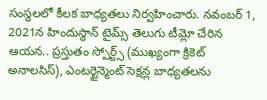సంస్థలలో కీలక బాధ్యతలు నిర్వహించారు. నవంబర్ 1, 2021న హిందుస్థాన్ టైమ్స్ తెలుగు టీమ్లో చేరిన ఆయన.. ప్రస్తుతం స్పోర్ట్స్ (ముఖ్యంగా క్రికెట్ అనాలసిస్), ఎంటర్టైన్మెంట్ సెక్షన్ల బాధ్యతలను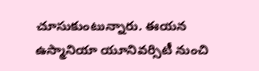చూసుకుంటున్నారు. ఈయన ఉస్మానియా యూనివర్సిటీ నుంచి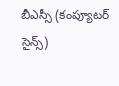బీఎస్సీ (కంప్యూటర్ సైన్స్)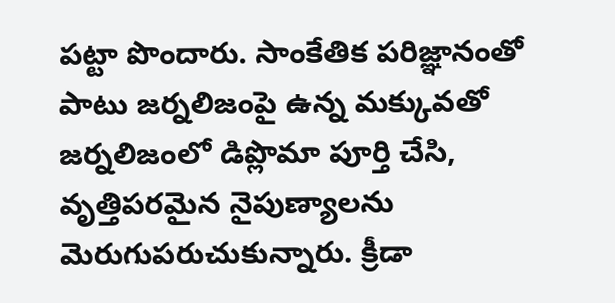పట్టా పొందారు. సాంకేతిక పరిజ్ఞానంతో పాటు జర్నలిజంపై ఉన్న మక్కువతో జర్నలిజంలో డిప్లొమా పూర్తి చేసి, వృత్తిపరమైన నైపుణ్యాలను మెరుగుపరుచుకున్నారు. క్రీడా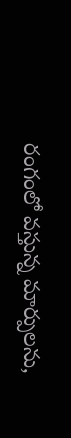రంగంలో వస్తున్న మార్పులను,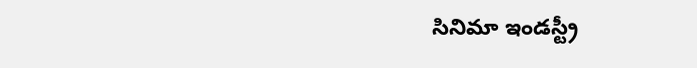సినిమా ఇండస్ట్రీ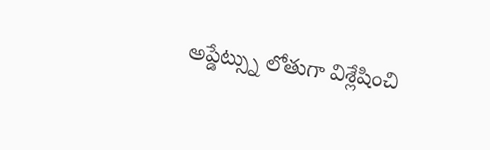అప్డేట్స్ను లోతుగా విశ్లేషించి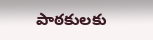పాఠకులకు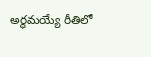అర్థమయ్యే రీతిలో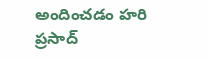అందించడం హరి ప్రసాద్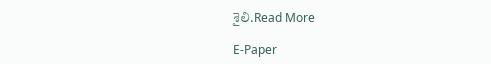శైలి.Read More

E-Paper